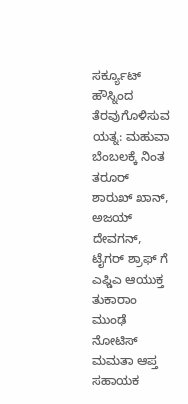ಸರ್ಕ್ಯೂಟ್ ಹೌಸ್ನಿಂದ ತೆರವುಗೊಳಿಸುವ ಯತ್ನ: ಮಹುವಾ ಬೆಂಬಲಕ್ಕೆ ನಿಂತ ತರೂರ್
ಶಾರುಖ್ ಖಾನ್, ಅಜಯ್ ದೇವಗನ್, ಟೈಗರ್ ಶ್ರಾಫ್ ಗೆ ಎಫ್ಡಿಎ ಆಯುಕ್ತ ತುಕಾರಾಂ ಮುಂಢೆ ನೋಟಿಸ್
ಮಮತಾ ಆಪ್ತ ಸಹಾಯಕ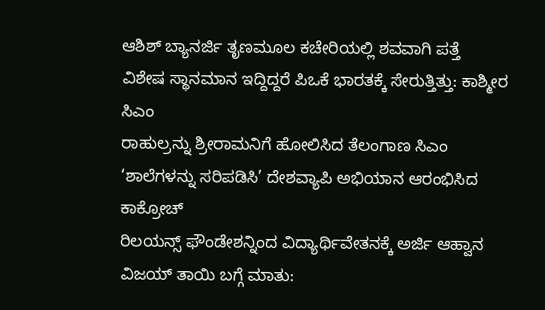ಆಶಿಶ್ ಬ್ಯಾನರ್ಜಿ ತೃಣಮೂಲ ಕಚೇರಿಯಲ್ಲಿ ಶವವಾಗಿ ಪತ್ತೆ
ವಿಶೇಷ ಸ್ಥಾನಮಾನ ಇದ್ದಿದ್ದರೆ ಪಿಒಕೆ ಭಾರತಕ್ಕೆ ಸೇರುತ್ತಿತ್ತು: ಕಾಶ್ಮೀರ ಸಿಎಂ
ರಾಹುಲ್ರನ್ನು ಶ್ರೀರಾಮನಿಗೆ ಹೋಲಿಸಿದ ತೆಲಂಗಾಣ ಸಿಎಂ
‘ಶಾಲೆಗಳನ್ನು ಸರಿಪಡಿಸಿ’ ದೇಶವ್ಯಾಪಿ ಅಭಿಯಾನ ಆರಂಭಿಸಿದ ಕಾಕ್ರೋಚ್
ರಿಲಯನ್ಸ್ ಫೌಂಡೇಶನ್ನಿಂದ ವಿದ್ಯಾರ್ಥಿವೇತನಕ್ಕೆ ಅರ್ಜಿ ಆಹ್ವಾನ
ವಿಜಯ್ ತಾಯಿ ಬಗ್ಗೆ ಮಾತು: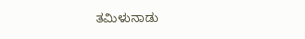ತಮಿಳುನಾಡು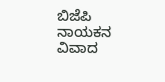ಬಿಜೆಪಿ ನಾಯಕನ ವಿವಾದ